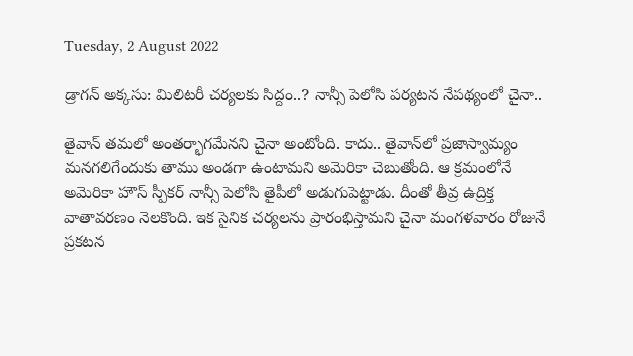Tuesday, 2 August 2022

డ్రాగన్ అక్కసు: మిలిటరీ చర్యలకు సిద్దం..? నాన్సీ పెలోసి పర్యటన నేపథ్యంలో చైనా..

తైవాన్ తమలో అంతర్భాగమేనని చైనా అంటోంది. కాదు.. తైవాన్‌లో ప్రజాస్వామ్యం మనగలిగేందుకు తాము అండగా ఉంటామని అమెరికా చెబుతోంది. ఆ క్రమంలోనే అమెరికా హౌస్ స్పీకర్ నాన్సీ పెలోసి తైపీలో అడుగుపెట్టాడు. దీంతో తీవ్ర ఉద్రిక్త వాతావరణం నెలకొంది. ఇక సైనిక చర్యలను ప్రారంభిస్తామని చైనా మంగళవారం రోజునే ప్రకటన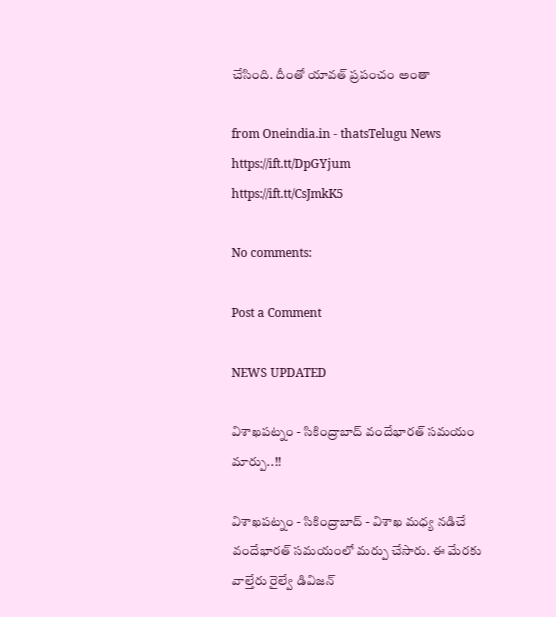చేసింది. దీంతో యావత్ ప్రపంచం అంతా

from Oneindia.in - thatsTelugu News https://ift.tt/DpGYjum
https://ift.tt/CsJmkK5

No comments:

Post a Comment

NEWS UPDATED

విశాఖపట్నం - సికింద్రాబాద్ వందేభారత్ సమయం మార్పు..!!

విశాఖపట్నం - సికింద్రాబాద్ - విశాఖ మధ్య నడిచే వందేభారత్ సమయంలో మర్పు చేసారు. ఈ మేరకు వాల్తేరు రైల్వే డివిజన్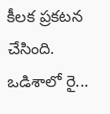కీలక ప్రకటన చేసింది. ఒడిశాలో రై...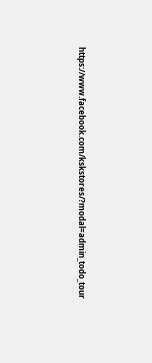https://www.facebook.com/kskstores/?modal=admin_todo_tour